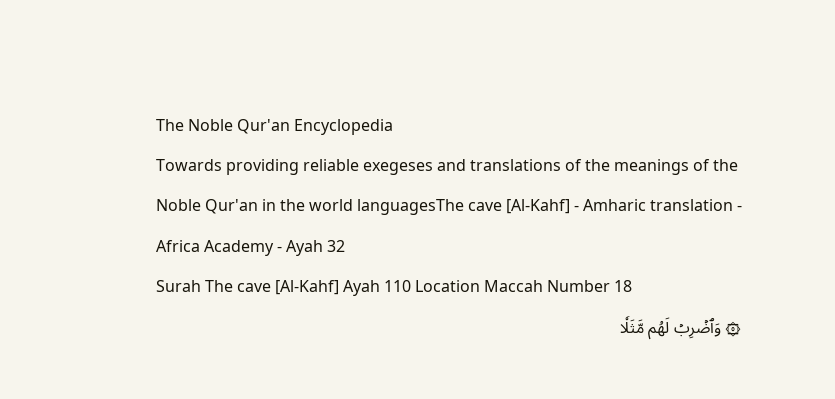The Noble Qur'an Encyclopedia
Towards providing reliable exegeses and translations of the meanings of the Noble Qur'an in the world languagesThe cave [Al-Kahf] - Amharic translation - Africa Academy - Ayah 32
Surah The cave [Al-Kahf] Ayah 110 Location Maccah Number 18
۞ وَٱضۡرِبۡ لَهُم مَّثَلٗا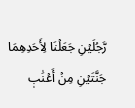رَّجُلَيۡنِ جَعَلۡنَا لِأَحَدِهِمَا جَنَّتَيۡنِ مِنۡ أَعۡنَٰبٖ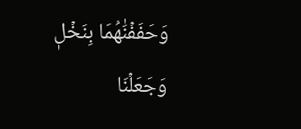وَحَفَفۡنَٰهُمَا بِنَخۡلٖ وَجَعَلۡنَا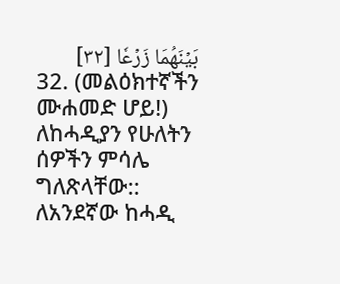بَيۡنَهُمَا زَرۡعٗا [٣٢]
32. (መልዕክተኛችን ሙሐመድ ሆይ!) ለከሓዲያን የሁለትን ሰዎችን ምሳሌ ግለጽላቸው:: ለአንደኛው ከሓዲ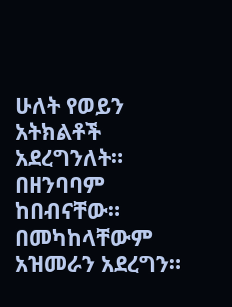ሁለት የወይን አትክልቶች አደረግንለት። በዘንባባም ከበብናቸው። በመካከላቸውም አዝመራን አደረግን።